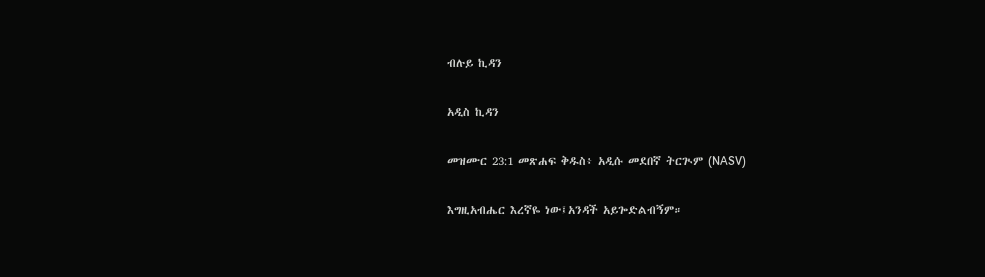ብሉይ ኪዳን

አዲስ ኪዳን

መዝሙር 23:1 መጽሐፍ ቅዱስ፥ አዲሱ መደበኛ ትርጒም (NASV)

እግዚአብሔር እረኛዬ ነው፤አንዳች አይጐድልብኝም።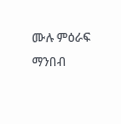ሙሉ ምዕራፍ ማንበብ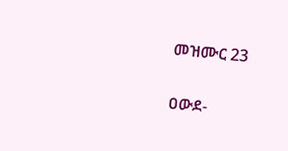መዝሙር 23

ዐውደ-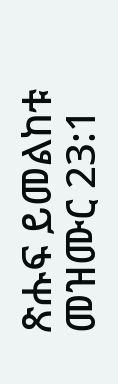ጽሑፍ ይመልከቱ መዝሙር 23:1